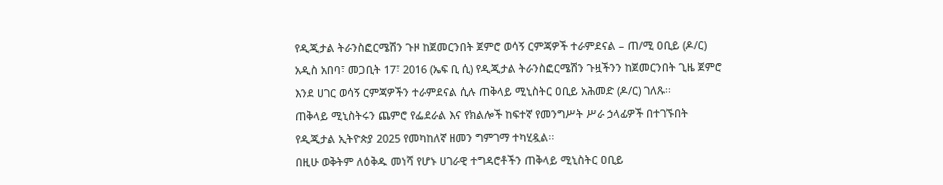የዲጂታል ትራንስፎርሜሽን ጉዞ ከጀመርንበት ጀምሮ ወሳኝ ርምጃዎች ተራምደናል – ጠ/ሚ ዐቢይ (ዶ/ር)
አዲስ አበባ፣ መጋቢት 17፣ 2016 (ኤፍ ቢ ሲ) የዲጂታል ትራንስፎርሜሽን ጉዟችንን ከጀመርንበት ጊዜ ጀምሮ እንደ ሀገር ወሳኝ ርምጃዎችን ተራምደናል ሲሉ ጠቅላይ ሚኒስትር ዐቢይ አሕመድ (ዶ/ር) ገለጹ፡፡
ጠቅላይ ሚኒስትሩን ጨምሮ የፌደራል እና የክልሎች ከፍተኛ የመንግሥት ሥራ ኃላፊዎች በተገኙበት የዲጂታል ኢትዮጵያ 2025 የመካከለኛ ዘመን ግምገማ ተካሂዷል፡፡
በዚሁ ወቅትም ለዕቅዱ መነሻ የሆኑ ሀገራዊ ተግዳሮቶችን ጠቅላይ ሚኒስትር ዐቢይ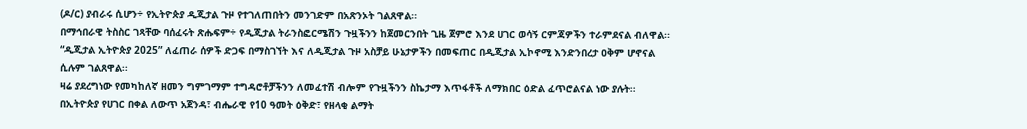(ዶ/ር) ያብራሩ ሲሆን÷ የኢትዮጵያ ዲጂታል ጉዞ የተገለጠበትን መንገድም በአጽንኦት ገልጸዋል፡፡
በማኅበራዊ ትስስር ገጻቸው ባሰፈሩት ጽሑፍም÷ የዲጂታል ትራንስፎርሜሽን ጉዟችንን ከጀመርንበት ጊዜ ጀምሮ እንደ ሀገር ወሳኝ ርምጃዎችን ተራምደናል ብለዋል፡፡
“ዲጂታል ኢትዮጵያ 2025” ለፈጠራ ሰዎች ድጋፍ በማስገኘት እና ለዲጂታል ጉዞ አስቻይ ሁኔታዎችን በመፍጠር በዲጂታል ኢኮኖሚ እንድንበረታ ዐቅም ሆኖናል ሲሉም ገልጸዋል፡፡
ዛሬ ያደረግነው የመካከለኛ ዘመን ግምገማም ተግዳሮቶቻችንን ለመፈተሽ ብሎም የጉዟችንን ስኬታማ እጥፋቶች ለማክበር ዕድል ፈጥሮልናል ነው ያሉት፡፡
በኢትዮጵያ የሀገር በቀል ለውጥ አጀንዳ፣ ብሔራዊ የ10 ዓመት ዕቅድ፣ የዘላቂ ልማት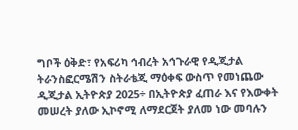ግቦች ዕቅድ፣ የአፍሪካ ኅብረት አኅጉራዊ የዲጂታል ትራንስፎርሜሽን ስትራቴጂ ማዕቀፍ ውስጥ የመነጨው ዲጂታል ኢትዮጵያ 2025÷ በኢትዮጵያ ፈጠራ እና የእውቀት መሠረት ያለው ኢኮኖሚ ለማደርጀት ያለመ ነው መባሉን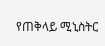የጠቅላይ ሚኒስትር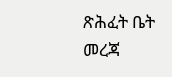ጽሕፈት ቤት መረጃ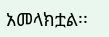አመላክቷል፡፡